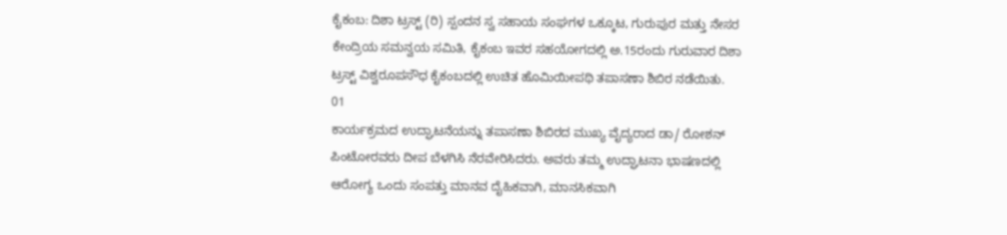ಕೈಕಂಬ: ದಿಶಾ ಟ್ರಸ್ಟ್ (ರಿ) ಸ್ಪಂದನ ಸ್ವ ಸಹಾಯ ಸಂಘಗಳ ಒಕ್ಕೂಟ, ಗುರುಪುರ ಮತ್ತು ನೇಸರ ಕೇಂದ್ರಿಯ ಸಮನ್ವಯ ಸಮಿತಿ, ಕೈಕಂಬ ಇವರ ಸಹಯೋಗದಲ್ಲಿ ಅ.15ರಂದು ಗುರುವಾರ ದಿಶಾ ಟ್ರಸ್ಟ್ ವಿಶ್ವರೂಪಸೌಧ ಕೈಕಂಬದಲ್ಲಿ ಉಚಿತ ಹೊಮಿಯೀಪಥಿ ತಪಾಸಣಾ ಶಿಬಿರ ನಡೆಯಿತು.
01
ಕಾರ್ಯಕ್ರಮದ ಉದ್ಘಾಟನೆಯನ್ನು ತಪಾಸಣಾ ಶಿಬಿರದ ಮುಖ್ಯ ವೈದ್ಯರಾದ ಡಾ/ ರೋಶನ್ ಪಿಂಟೋರವರು ದೀಪ ಬೆಳಗಿಸಿ ನೆರವೇರಿಸಿದರು. ಅವರು ತಮ್ಮ ಉದ್ಘಾಟನಾ ಭಾಷಣದಲ್ಲಿ ಆರೋಗ್ಯ ಒಂದು ಸಂಪತ್ತು ಮಾನವ ದೈಹಿಕವಾಗಿ, ಮಾನಸಿಕವಾಗಿ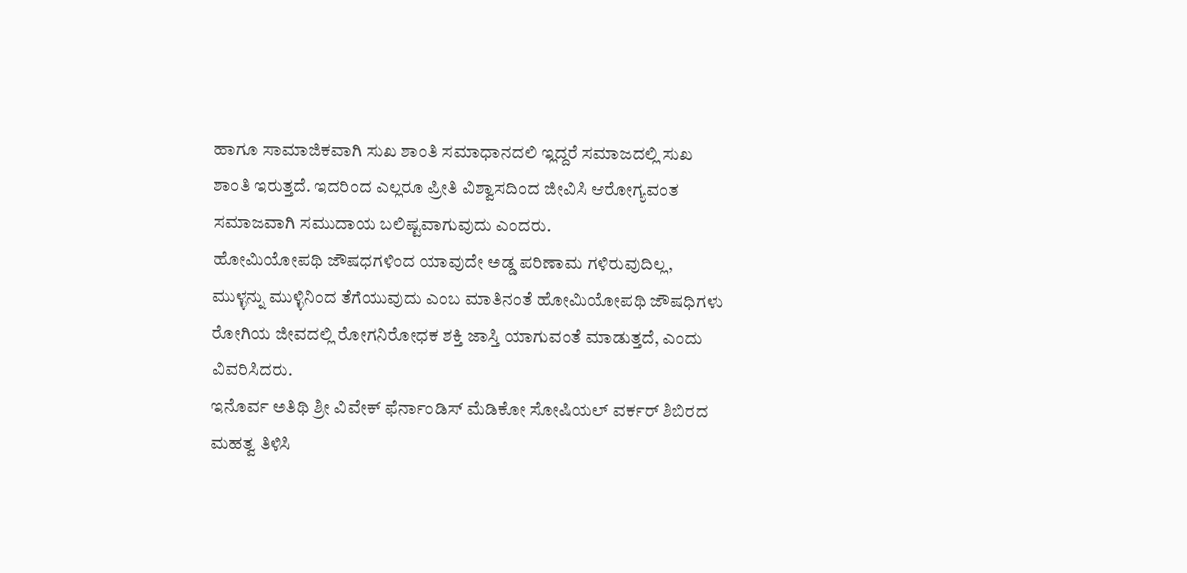ಹಾಗೂ ಸಾಮಾಜಿಕವಾಗಿ ಸುಖ ಶಾಂತಿ ಸಮಾಧಾನದಲಿ ಇ್ಲದ್ದರೆ ಸಮಾಜದಲ್ಲಿ ಸುಖ ಶಾಂತಿ ಇರುತ್ತದೆ. ಇದರಿಂದ ಎಲ್ಲರೂ ಪ್ರೀತಿ ವಿಶ್ವಾಸದಿಂದ ಜೀವಿಸಿ ಆರೋಗ್ಯವಂತ ಸಮಾಜವಾಗಿ ಸಮುದಾಯ ಬಲಿಷ್ಟವಾಗುವುದು ಎಂದರು.
ಹೋಮಿಯೋಪಥಿ ಜೌಷಧಗಳಿಂದ ಯಾವುದೇ ಅಡ್ಡ ಪರಿಣಾಮ ಗಳಿರುವುದಿಲ್ಲ, ಮುಳ್ಳನ್ನು ಮುಳ್ಳಿನಿಂದ ತೆಗೆಯುವುದು ಎಂಬ ಮಾತಿನಂತೆ ಹೋಮಿಯೋಪಥಿ ಜೌಷಧಿಗಳು ರೋಗಿಯ ಜೀವದಲ್ಲಿ ರೋಗನಿರೋಧಕ ಶಕ್ತಿ ಜಾಸ್ತಿ ಯಾಗುವಂತೆ ಮಾಡುತ್ತದೆ, ಎಂದು ವಿವರಿಸಿದರು.
ಇನೊರ್ವ ಅತಿಥಿ ಶ್ರೀ ವಿವೇಕ್ ಫೆರ್ನಾಂಡಿಸ್ ಮೆಡಿಕೋ ಸೋಷಿಯಲ್ ವರ್ಕರ್ ಶಿಬಿರದ ಮಹತ್ವ ತಿಳಿಸಿ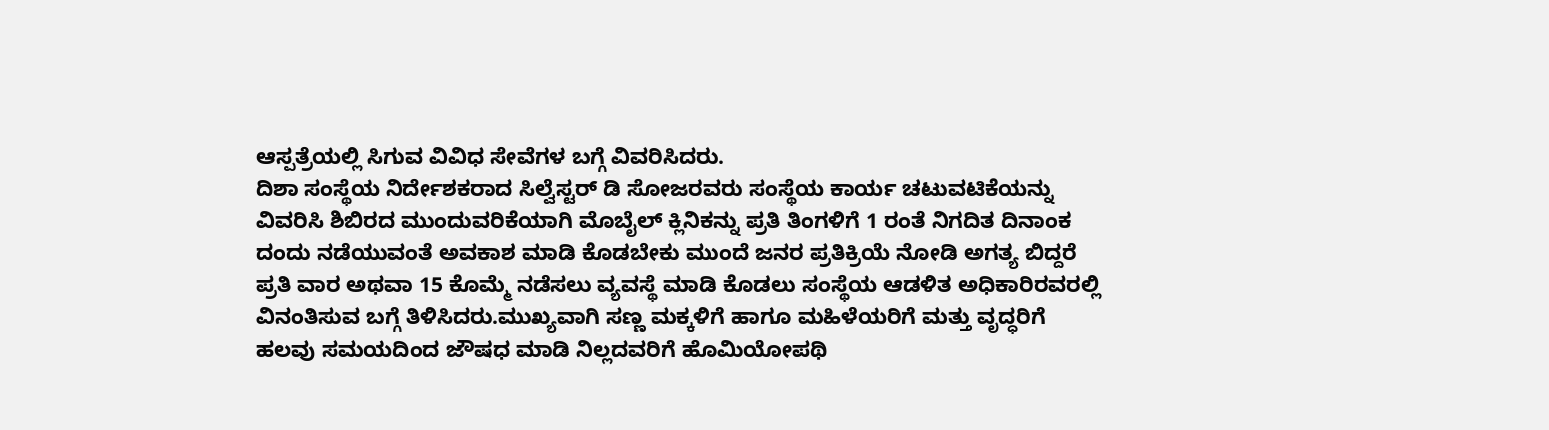ಆಸ್ಪತ್ರೆಯಲ್ಲಿ ಸಿಗುವ ವಿವಿಧ ಸೇವೆಗಳ ಬಗ್ಗೆ ವಿವರಿಸಿದರು.
ದಿಶಾ ಸಂಸ್ಥೆಯ ನಿರ್ದೇಶಕರಾದ ಸಿಲ್ವೆಸ್ಟರ್ ಡಿ ಸೋಜರವರು ಸಂಸ್ಥೆಯ ಕಾರ್ಯ ಚಟುವಟಿಕೆಯನ್ನು ವಿವರಿಸಿ ಶಿಬಿರದ ಮುಂದುವರಿಕೆಯಾಗಿ ಮೊಬೈಲ್ ಕ್ಲಿನಿಕನ್ನು ಪ್ರತಿ ತಿಂಗಳಿಗೆ 1 ರಂತೆ ನಿಗದಿತ ದಿನಾಂಕ ದಂದು ನಡೆಯುವಂತೆ ಅವಕಾಶ ಮಾಡಿ ಕೊಡಬೇಕು ಮುಂದೆ ಜನರ ಪ್ರತಿಕ್ರಿಯೆ ನೋಡಿ ಅಗತ್ಯ ಬಿದ್ದರೆ ಪ್ರತಿ ವಾರ ಅಥವಾ 15 ಕೊಮ್ಮೆ ನಡೆಸಲು ವ್ಯವಸ್ಥೆ ಮಾಡಿ ಕೊಡಲು ಸಂಸ್ಥೆಯ ಆಡಳಿತ ಅಧಿಕಾರಿರವರಲ್ಲಿ ವಿನಂತಿಸುವ ಬಗ್ಗೆ ತಿಳಿಸಿದರು.ಮುಖ್ಯವಾಗಿ ಸಣ್ಣ ಮಕ್ಕಳಿಗೆ ಹಾಗೂ ಮಹಿಳೆಯರಿಗೆ ಮತ್ತು ವೃದ್ಧರಿಗೆ ಹಲವು ಸಮಯದಿಂದ ಜೌಷಧ ಮಾಡಿ ನಿಲ್ಲದವರಿಗೆ ಹೊಮಿಯೋಪಥಿ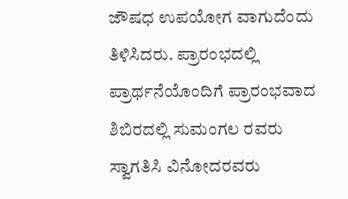ಜೌಷಧ ಉಪಯೋಗ ವಾಗುದೆಂದು ತಿಳಿಸಿದರು. ಪ್ರಾರಂಭದಲ್ಲಿ ಪ್ರಾರ್ಥನೆಯೊಂದಿಗೆ ಪ್ರಾರಂಭವಾದ ಶಿಬಿರದಲ್ಲಿ ಸುಮಂಗಲ ರವರು ಸ್ವಾಗತಿಸಿ ವಿನೋದರವರು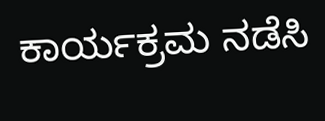ಕಾರ್ಯಕ್ರಮ ನಡೆಸಿ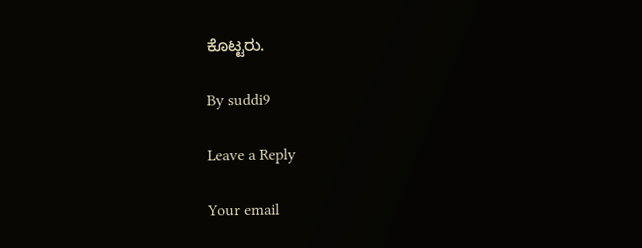ಕೊಟ್ಟರು.

By suddi9

Leave a Reply

Your email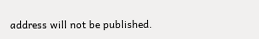address will not be published.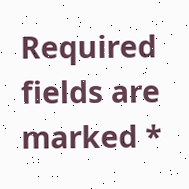Required fields are marked *